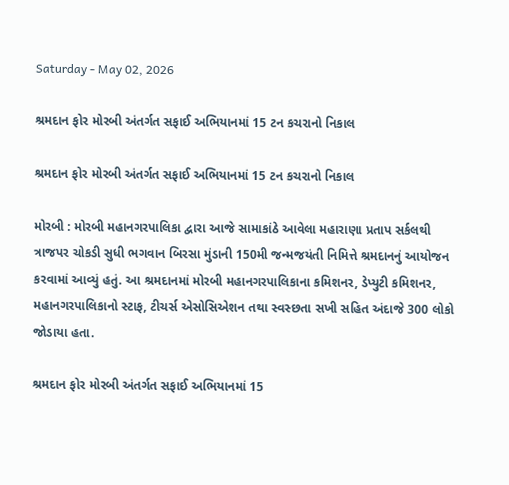Saturday - May 02, 2026

શ્રમદાન ફોર મોરબી અંતર્ગત સફાઈ અભિયાનમાં 15 ટન કચરાનો નિકાલ

શ્રમદાન ફોર મોરબી અંતર્ગત સફાઈ અભિયાનમાં 15 ટન કચરાનો નિકાલ

મોરબી : મોરબી મહાનગરપાલિકા દ્વારા આજે સામાકાંઠે આવેલા મહારાણા પ્રતાપ સર્કલથી ત્રાજપર ચોકડી સુધી ભગવાન બિરસા મુંડાની 150મી જન્મજયંતી નિમિત્તે શ્રમદાનનું આયોજન કરવામાં આવ્યું હતું. આ શ્રમદાનમાં મોરબી મહાનગરપાલિકાના કમિશનર, ડેપ્યુટી કમિશનર, મહાનગરપાલિકાનો સ્ટાફ, ટીચર્સ એસોસિએશન તથા સ્વસ્છતા સખી સહિત અંદાજે 300 લોકો જોડાયા હતા.

શ્રમદાન ફોર મોરબી અંતર્ગત સફાઈ અભિયાનમાં 15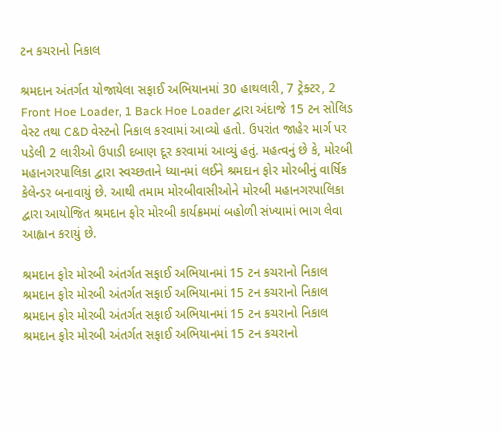ટન કચરાનો નિકાલ

શ્રમદાન અંતર્ગત યોજાયેલા સફાઈ અભિયાનમાં 30 હાથલારી, 7 ટ્રેક્ટર, 2 Front Hoe Loader, 1 Back Hoe Loader દ્વારા અંદાજે 15 ટન સોલિડ વેસ્ટ તથા C&D વેસ્ટનો નિકાલ કરવામાં આવ્યો હતો. ઉપરાંત જાહેર માર્ગ પર પડેલી 2 લારીઓ ઉપાડી દબાણ દૂર કરવામાં આવ્યું હતું. મહત્વનું છે કે, મોરબી મહાનગરપાલિકા દ્વારા સ્વચ્છતાને ધ્યાનમાં લઈને શ્રમદાન ફોર મોરબીનું વાર્ષિક કેલેન્ડર બનાવાયું છે. આથી તમામ મોરબીવાસીઓને મોરબી મહાનગરપાલિકા દ્વારા આયોજિત શ્રમદાન ફોર મોરબી કાર્યક્રમમાં બહોળી સંખ્યામાં ભાગ લેવા આહ્વાન કરાયું છે.

શ્રમદાન ફોર મોરબી અંતર્ગત સફાઈ અભિયાનમાં 15 ટન કચરાનો નિકાલ
શ્રમદાન ફોર મોરબી અંતર્ગત સફાઈ અભિયાનમાં 15 ટન કચરાનો નિકાલ
શ્રમદાન ફોર મોરબી અંતર્ગત સફાઈ અભિયાનમાં 15 ટન કચરાનો નિકાલ
શ્રમદાન ફોર મોરબી અંતર્ગત સફાઈ અભિયાનમાં 15 ટન કચરાનો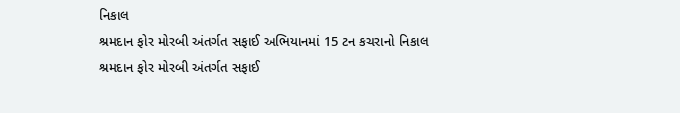નિકાલ
શ્રમદાન ફોર મોરબી અંતર્ગત સફાઈ અભિયાનમાં 15 ટન કચરાનો નિકાલ
શ્રમદાન ફોર મોરબી અંતર્ગત સફાઈ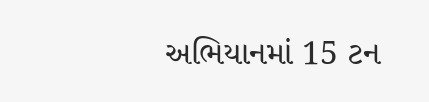અભિયાનમાં 15 ટન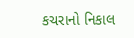કચરાનો નિકાલ